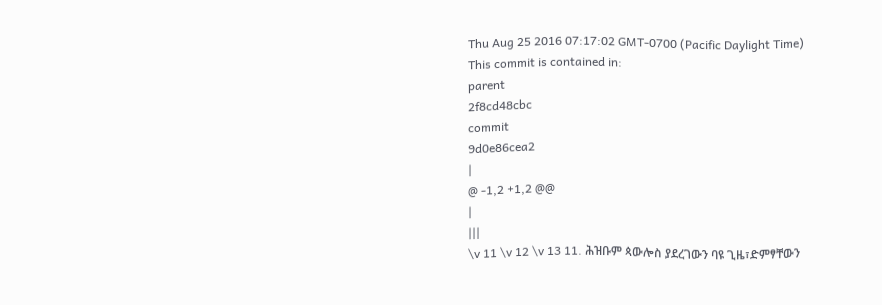Thu Aug 25 2016 07:17:02 GMT-0700 (Pacific Daylight Time)
This commit is contained in:
parent
2f8cd48cbc
commit
9d0e86cea2
|
@ -1,2 +1,2 @@
|
|||
\v 11 \v 12 \v 13 11. ሕዝቡም ጳውሎስ ያደረገውን ባዩ ጊዜ፣ድምፃቸውን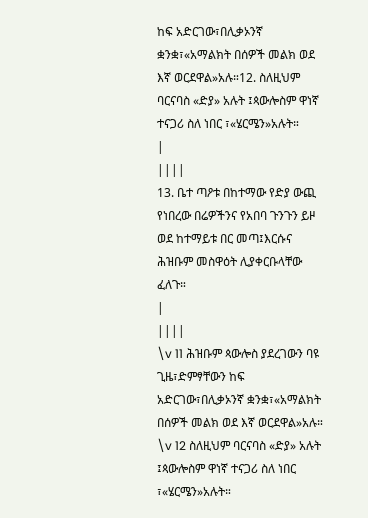ከፍ አድርገው፣በሊቃኦንኛ ቋንቋ፣«አማልክት በሰዎች መልክ ወደ እኛ ወርደዋል»አሉ።12. ስለዚህም ባርናባስ «ድያ» አሉት ፤ጳውሎስም ዋነኛ ተናጋሪ ስለ ነበር ፣«ሄርሜን»አሉት።
|
||||
13. ቤተ ጣዖቱ በከተማው የድያ ውጪ የነበረው በሬዎችንና የአበባ ጉንጉን ይዞ ወደ ከተማይቱ በር መጣ፤እርሱና ሕዝቡም መስዋዕት ሊያቀርቡላቸው ፈለጉ።
|
||||
\v 11 ሕዝቡም ጳውሎስ ያደረገውን ባዩ ጊዜ፣ድምፃቸውን ከፍ አድርገው፣በሊቃኦንኛ ቋንቋ፣«አማልክት በሰዎች መልክ ወደ እኛ ወርደዋል»አሉ። \v 12 ስለዚህም ባርናባስ «ድያ» አሉት ፤ጳውሎስም ዋነኛ ተናጋሪ ስለ ነበር ፣«ሄርሜን»አሉት።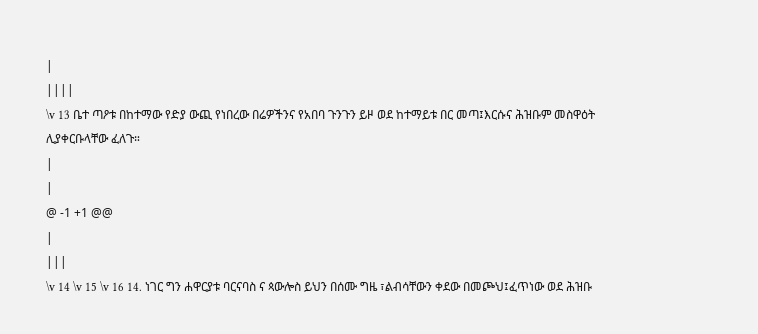|
||||
\v 13 ቤተ ጣዖቱ በከተማው የድያ ውጪ የነበረው በሬዎችንና የአበባ ጉንጉን ይዞ ወደ ከተማይቱ በር መጣ፤እርሱና ሕዝቡም መስዋዕት ሊያቀርቡላቸው ፈለጉ።
|
|
@ -1 +1 @@
|
|||
\v 14 \v 15 \v 16 14. ነገር ግን ሐዋርያቱ ባርናባስ ና ጳውሎስ ይህን በሰሙ ግዜ ፣ልብሳቸውን ቀደው በመጮህ፤ፈጥነው ወደ ሕዝቡ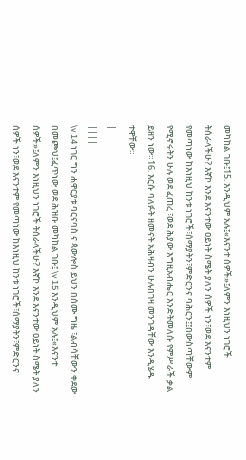መካከል ገቡ፤15. እንዲህም አሉ፤«እናንተ ሰዎች»፤ለምን እነዚህን ነገሮች ትሰራላችሁ? እኛኮ እንደ እናንተው ዐይነት ስሜት ያለን ሰዎች ነን፣ወደ እናንተም የመጣነው ከእነዚህ ከንቱ ነገሮች፣ሰማያትን፣ምድርንና ባሕርን፤፤በውስጣቸውም የሚኖሩትን ሁሉ ወደ ፈጠረ ፣ወደ ሕያው እግዚአብሔር እንድትመለሱ የምሥራች ቃል ይዘን ነው።16. እርሱ ባለፉት ዘመናት አሕዛብን ሁሉበገዛ መንገዳቸው እንዲሄዱ ተዋቸው።
|
||||
\v 14 ነገር ግን ሐዋርያቱ ባርናባስ ና ጳውሎስ ይህን በሰሙ ግዜ ፣ልብሳቸውን ቀደው በመጮህ፤ፈጥነው ወደ ሕዝቡ መካከል ገቡ፤ \v 15 እንዲህም አሉ፤«እናንተ ሰዎች»፤ለምን እነዚህን ነገሮች ትሰራላችሁ? እኛኮ እንደ እናንተው ዐይነት ስሜት ያለን ሰዎች ነን፣ወደ እናንተም የመጣነው ከእነዚህ ከንቱ ነገሮች፣ሰማያትን፣ምድርንና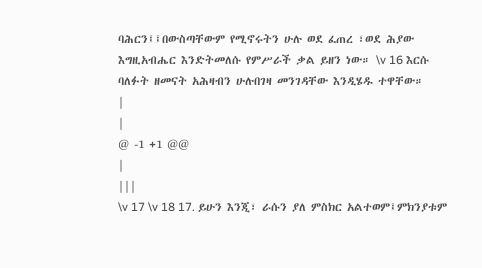ባሕርን፤፤በውስጣቸውም የሚኖሩትን ሁሉ ወደ ፈጠረ ፣ወደ ሕያው እግዚአብሔር እንድትመለሱ የምሥራች ቃል ይዘን ነው። \v 16 እርሱ ባለፉት ዘመናት አሕዛብን ሁሉበገዛ መንገዳቸው እንዲሄዱ ተዋቸው።
|
|
@ -1 +1 @@
|
|||
\v 17 \v 18 17. ይሁን እንጂ፣ ራሱን ያለ ምስክር አልተወም፤ምክንያቱም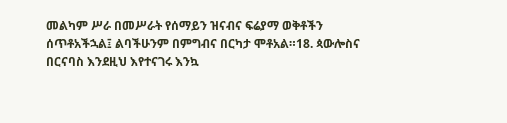መልካም ሥራ በመሥራት የሰማይን ዝናብና ፍሬያማ ወቅቶችን ሰጥቶአችኋል፤ ልባችሁንም በምግብና በርካታ ሞቶአል።18. ጳውሎስና በርናባስ እንደዚህ እየተናገሩ እንኳ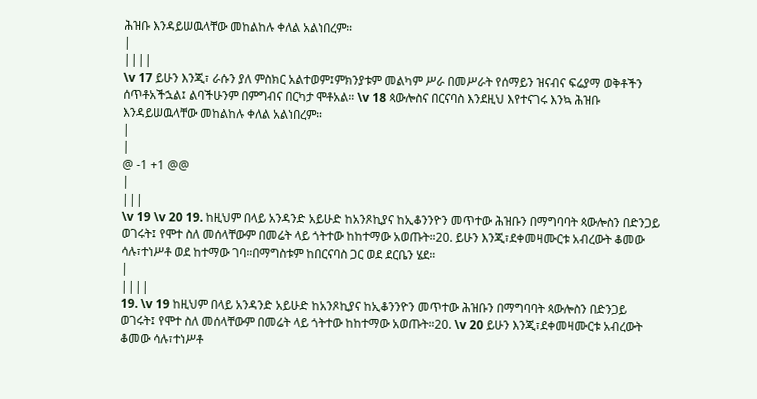ሕዝቡ እንዳይሠዉላቸው መከልከሉ ቀለል አልነበረም።
|
||||
\v 17 ይሁን እንጂ፣ ራሱን ያለ ምስክር አልተወም፤ምክንያቱም መልካም ሥራ በመሥራት የሰማይን ዝናብና ፍሬያማ ወቅቶችን ሰጥቶአችኋል፤ ልባችሁንም በምግብና በርካታ ሞቶአል። \v 18 ጳውሎስና በርናባስ እንደዚህ እየተናገሩ እንኳ ሕዝቡ እንዳይሠዉላቸው መከልከሉ ቀለል አልነበረም።
|
|
@ -1 +1 @@
|
|||
\v 19 \v 20 19. ከዚህም በላይ አንዳንድ አይሁድ ከአንጾኪያና ከኢቆንንዮን መጥተው ሕዝቡን በማግባባት ጳውሎስን በድንጋይ ወገሩት፤ የሞተ ስለ መሰላቸውም በመሬት ላይ ጎትተው ከከተማው አወጡት።20. ይሁን እንጂ፣ደቀመዛሙርቱ አብረውት ቆመው ሳሉ፣ተነሥቶ ወደ ከተማው ገባ።በማግስቱም ከበርናባስ ጋር ወደ ደርቤን ሄደ።
|
||||
19. \v 19 ከዚህም በላይ አንዳንድ አይሁድ ከአንጾኪያና ከኢቆንንዮን መጥተው ሕዝቡን በማግባባት ጳውሎስን በድንጋይ ወገሩት፤ የሞተ ስለ መሰላቸውም በመሬት ላይ ጎትተው ከከተማው አወጡት።20. \v 20 ይሁን እንጂ፣ደቀመዛሙርቱ አብረውት ቆመው ሳሉ፣ተነሥቶ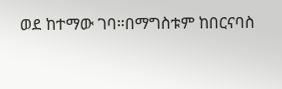ወደ ከተማው ገባ።በማግስቱም ከበርናባስ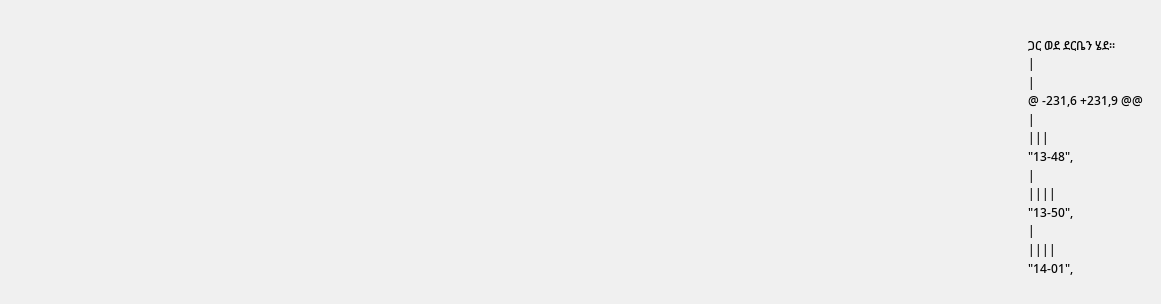ጋር ወደ ደርቤን ሄደ።
|
|
@ -231,6 +231,9 @@
|
|||
"13-48",
|
||||
"13-50",
|
||||
"14-01",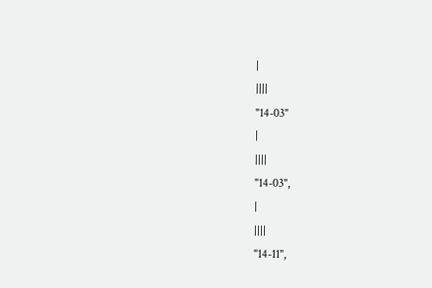|
||||
"14-03"
|
||||
"14-03",
|
||||
"14-11",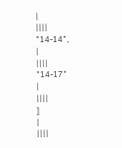|
||||
"14-14",
|
||||
"14-17"
|
||||
]
|
||||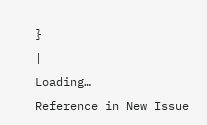}
|
Loading…
Reference in New Issue